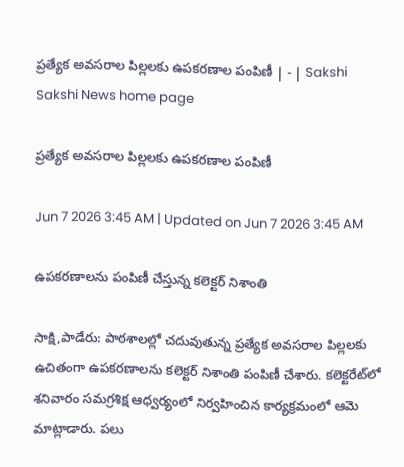ప్రత్యేక అవసరాల పిల్లలకు ఉపకరణాల పంపిణీ | - | Sakshi
Sakshi News home page

ప్రత్యేక అవసరాల పిల్లలకు ఉపకరణాల పంపిణీ

Jun 7 2026 3:45 AM | Updated on Jun 7 2026 3:45 AM

ఉపకరణాలను పంపిణీ చేస్తున్న కలెక్టర్‌ నిశాంతి

సాక్షి,పాడేరు: పాఠశాలల్లో చదువుతున్న ప్రత్యేక అవసరాల పిల్లలకు ఉచితంగా ఉపకరణాలను కలెక్టర్‌ నిశాంతి పంపిణీ చేశారు. కలెక్టరేట్‌లో శనివారం సమగ్రశిక్ష ఆధ్వర్యంలో నిర్వహించిన కార్యక్రమంలో ఆమె మాట్లాడారు. పలు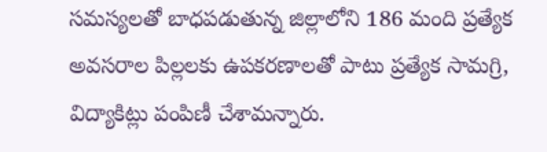సమస్యలతో బాధపడుతున్న జిల్లాలోని 186 మంది ప్రత్యేక అవసరాల పిల్లలకు ఉపకరణాలతో పాటు ప్రత్యేక సామగ్రి, విద్యాకిట్లు పంపిణీ చేశామన్నారు.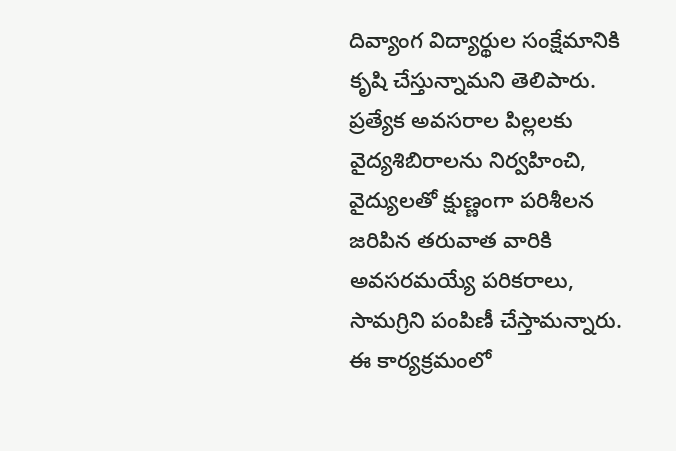దివ్యాంగ విద్యార్థుల సంక్షేమానికి కృషి చేస్తున్నామని తెలిపారు. ప్రత్యేక అవసరాల పిల్లలకు వైద్యశిబిరాలను నిర్వహించి, వైద్యులతో క్షుణ్ణంగా పరిశీలన జరిపిన తరువాత వారికి అవసరమయ్యే పరికరాలు, సామగ్రిని పంపిణీ చేస్తామన్నారు. ఈ కార్యక్రమంలో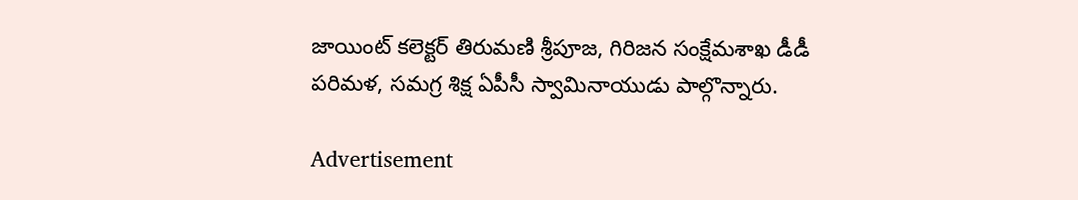జాయింట్‌ కలెక్టర్‌ తిరుమణి శ్రీపూజ, గిరిజన సంక్షేమశాఖ డీడీ పరిమళ, సమగ్ర శిక్ష ఏపీసీ స్వామినాయుడు పాల్గొన్నారు.

Advertisement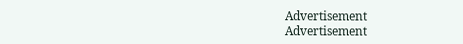Advertisement
Advertisement